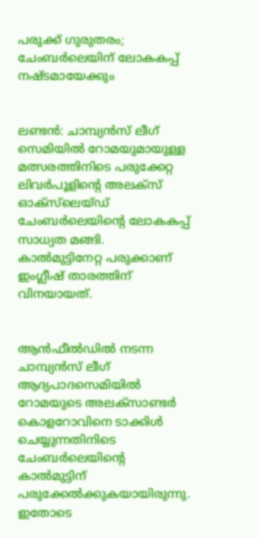പരുക്ക് ഗുരുതരം; ചേംബര്‍ലെയിന് ലോകകപ്പ് നഷ്ടമായേക്കും


ലണ്ടന്‍: ചാമ്പ്യന്‍സ് ലീഗ് സെമിയില്‍ റോമയുമായുള്ള മത്സരത്തിനിടെ പരുക്കേറ്റ ലിവര്‍പൂളിന്റെ അലക്‌സ് ഓക്‌സ്‌ലെയ്ഡ് ചേംബര്‍ലെയിന്റെ ലോകകപ്പ് സാധ്യത മങ്ങി. കാല്‍മുട്ടിനേറ്റ പരുക്കാണ് ഇംഗ്ലീഷ് താരത്തിന് വിനയായത്.


ആന്‍ഫീല്‍ഡില്‍ നടന്ന ചാമ്പ്യന്‍സ് ലീഗ് ആദ്യപാദസെമിയില്‍ റോമയുടെ അലക്‌സാണ്ടര്‍ കൊളറോവിനെ ടാക്കിള്‍ ചെയ്യുന്നതിനിടെ ചേംബര്‍ലെയിന്റെ കാല്‍മുട്ടിന് പരുക്കേല്‍ക്കുകയായിരുന്നു. ഇതോടെ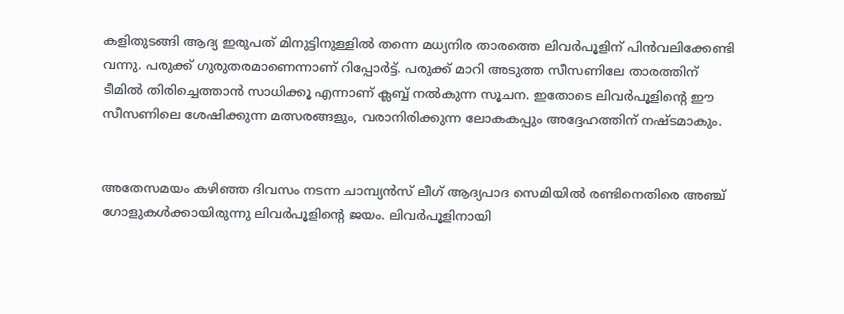കളിതുടങ്ങി ആദ്യ ഇരുപത് മിനുട്ടിനുള്ളില്‍ തന്നെ മധ്യനിര താരത്തെ ലിവര്‍പൂളിന് പിന്‍വലിക്കേണ്ടി വന്നു. പരുക്ക് ഗുരുതരമാണെന്നാണ് റിപ്പോര്‍ട്ട്. പരുക്ക് മാറി അടുത്ത സീസണിലേ താരത്തിന് ടീമില്‍ തിരിച്ചെത്താന്‍ സാധിക്കൂ എന്നാണ് ക്ലബ്ബ് നല്‍കുന്ന സൂചന. ഇതോടെ ലിവര്‍പൂളിന്റെ ഈ സീസണിലെ ശേഷിക്കുന്ന മത്സരങ്ങളും, വരാനിരിക്കുന്ന ലോകകപ്പും അദ്ദേഹത്തിന് നഷ്ടമാകും.


അതേസമയം കഴിഞ്ഞ ദിവസം നടന്ന ചാമ്പ്യന്‍സ് ലീഗ് ആദ്യപാദ സെമിയില്‍ രണ്ടിനെതിരെ അഞ്ച് ഗോളുകള്‍ക്കായിരുന്നു ലിവര്‍പൂളിന്റെ ജയം. ലിവര്‍പൂളിനായി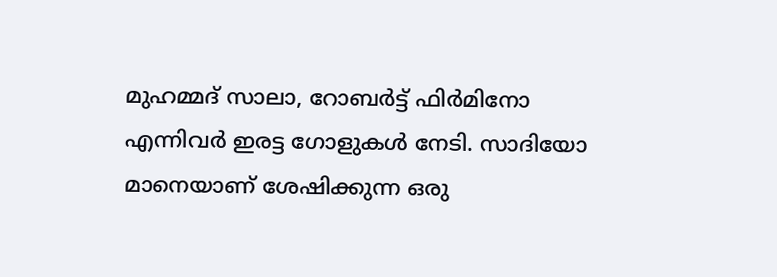മുഹമ്മദ് സാലാ, റോബര്‍ട്ട് ഫിര്‍മിനോ എന്നിവര്‍ ഇരട്ട ഗോളുകള്‍ നേടി. സാദിയോ മാനെയാണ് ശേഷിക്കുന്ന ഒരു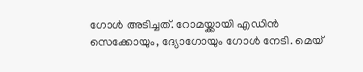ഗോള്‍ അടിച്ചത്. റോമയ്ക്കായി എഡിന്‍ സെക്കോയും, ദ്യോഗോയും ഗോള്‍ നേടി. മെയ്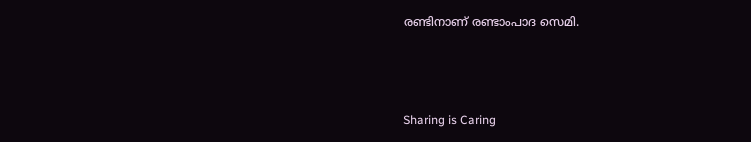രണ്ടിനാണ് രണ്ടാംപാദ സെമി.



Sharing is Caring